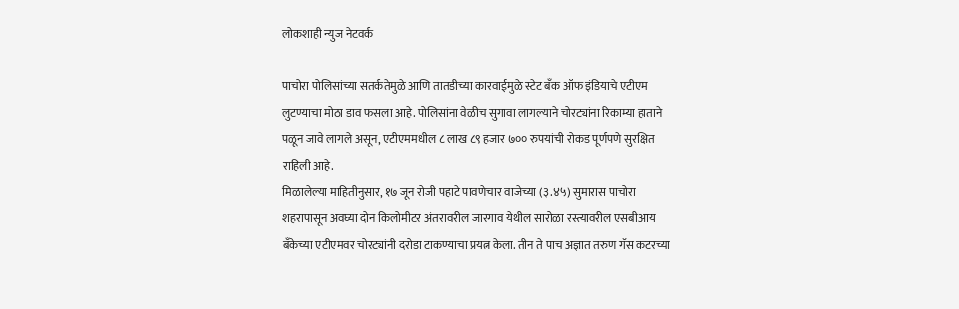लोकशाही न्युज नेटवर्क

पाचोरा पोलिसांच्या सतर्कतेमुळे आणि तातडीच्या कारवाईमुळे स्टेट बँक ऑफ इंडियाचे एटीएम लुटण्याचा मोठा डाव फसला आहे. पोलिसांना वेळीच सुगावा लागल्याने चोरट्यांना रिकाम्या हाताने पळून जावे लागले असून, एटीएममधील ८ लाख ८९ हजार ७०० रुपयांची रोकड पूर्णपणे सुरक्षित राहिली आहे.
मिळालेल्या माहितीनुसार, १७ जून रोजी पहाटे पावणेचार वाजेच्या (३.४५) सुमारास पाचोरा शहरापासून अवघ्या दोन किलोमीटर अंतरावरील जारगाव येथील सारोळा रस्त्यावरील एसबीआय बँकेच्या एटीएमवर चोरट्यांनी दरोडा टाकण्याचा प्रयत्न केला. तीन ते पाच अज्ञात तरुण गॅस कटरच्या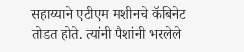सहाय्याने एटीएम मशीनचे कॅबिनेट तोडत होते. त्यांनी पैशांनी भरलेले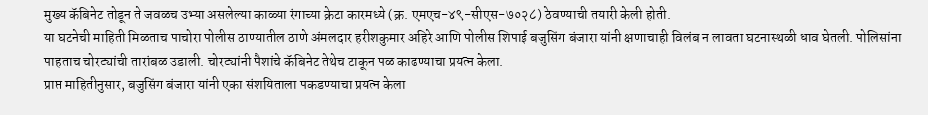मुख्य कॅबिनेट तोडून ते जवळच उभ्या असलेल्या काळ्या रंगाच्या क्रेटा कारमध्ये (क्र. एमएच-४९-सीएस-७०२८) ठेवण्याची तयारी केली होती.
या घटनेची माहिती मिळताच पाचोरा पोलीस ठाण्यातील ठाणे अंमलदार हरीशकुमार अहिरे आणि पोलीस शिपाई बजुसिंग बंजारा यांनी क्षणाचाही विलंब न लावता घटनास्थळी धाव घेतली. पोलिसांना पाहताच चोरट्यांची तारांबळ उडाली. चोरट्यांनी पैशांचे कॅबिनेट तेथेच टाकून पळ काढण्याचा प्रयत्न केला.
प्राप्त माहितीनुसार, बजुसिंग बंजारा यांनी एका संशयिताला पकडण्याचा प्रयत्न केला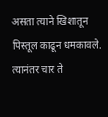असता त्याने खिशातून पिस्तूल काढून धमकावले. त्यानंतर चार ते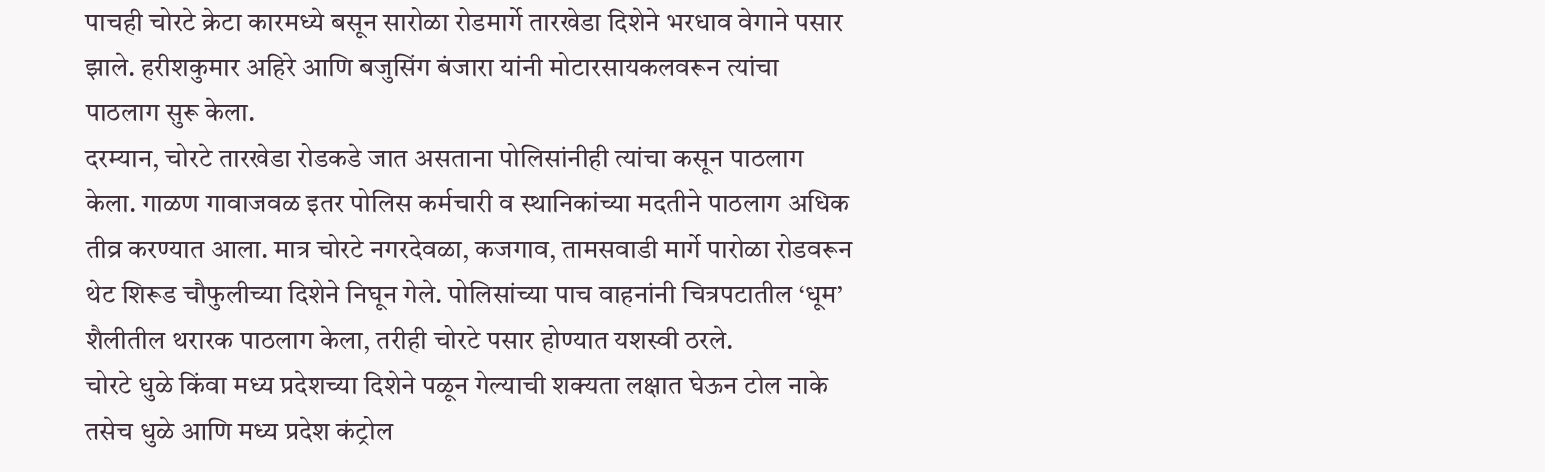पाचही चोरटे क्रेटा कारमध्ये बसून सारोळा रोडमार्गे तारखेडा दिशेने भरधाव वेगाने पसार झाले. हरीशकुमार अहिरे आणि बजुसिंग बंजारा यांनी मोटारसायकलवरून त्यांचा पाठलाग सुरू केला.
दरम्यान, चोरटे तारखेडा रोडकडे जात असताना पोलिसांनीही त्यांचा कसून पाठलाग केला. गाळण गावाजवळ इतर पोलिस कर्मचारी व स्थानिकांच्या मदतीने पाठलाग अधिक तीव्र करण्यात आला. मात्र चोरटे नगरदेवळा, कजगाव, तामसवाडी मार्गे पारोळा रोडवरून थेट शिरूड चौफुलीच्या दिशेने निघून गेले. पोलिसांच्या पाच वाहनांनी चित्रपटातील ‘धूम’ शैलीतील थरारक पाठलाग केला, तरीही चोरटे पसार होण्यात यशस्वी ठरले.
चोरटे धुळे किंवा मध्य प्रदेशच्या दिशेने पळून गेल्याची शक्यता लक्षात घेऊन टोल नाके तसेच धुळे आणि मध्य प्रदेश कंट्रोल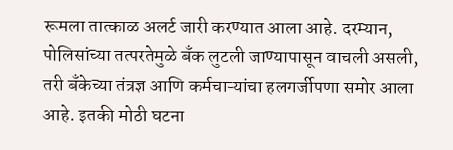रूमला तात्काळ अलर्ट जारी करण्यात आला आहे. दरम्यान, पोलिसांच्या तत्परतेमुळे बँक लुटली जाण्यापासून वाचली असली, तरी बँकेच्या तंत्रज्ञ आणि कर्मचाऱ्यांचा हलगर्जीपणा समोर आला आहे. इतकी मोठी घटना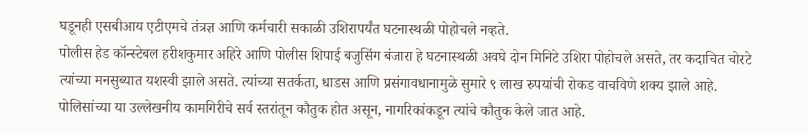घडूनही एसबीआय एटीएमचे तंत्रज्ञ आणि कर्मचारी सकाळी उशिरापर्यंत घटनास्थळी पोहोचले नव्हते.
पोलीस हेड कॉन्स्टेबल हरीशकुमार अहिरे आणि पोलीस शिपाई बजुसिंग बंजारा हे घटनास्थळी अवघे दोन मिनिटे उशिरा पोहोचले असते, तर कदाचित चोरटे त्यांच्या मनसुब्यात यशस्वी झाले असते. त्यांच्या सतर्कता, धाडस आणि प्रसंगावधानामुळे सुमारे ९ लाख रुपयांची रोकड वाचविणे शक्य झाले आहे. पोलिसांच्या या उल्लेखनीय कामगिरीचे सर्व स्तरांतून कौतुक होत असून, नागरिकांकडून त्यांचे कौतुक केले जात आहे.